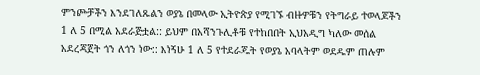ምንጮቻችን እንደገለጹልን ወያኔ በመላው ኢትዮጵያ የሚገኙ ብዙዎቹን የትግራይ ተወላጆችን 1 ለ 5 በሚል አደራጅቷል:: ይህም በአሻንጉሊቶቹ የተከበበት ኢህአዲግ ካለው መሰል አደረጃጀት ጎን ለጎን ነው:: እነኝሁ 1 ለ 5 የተደራጁት የወያኔ አባላትም ወደዱም ጠሉም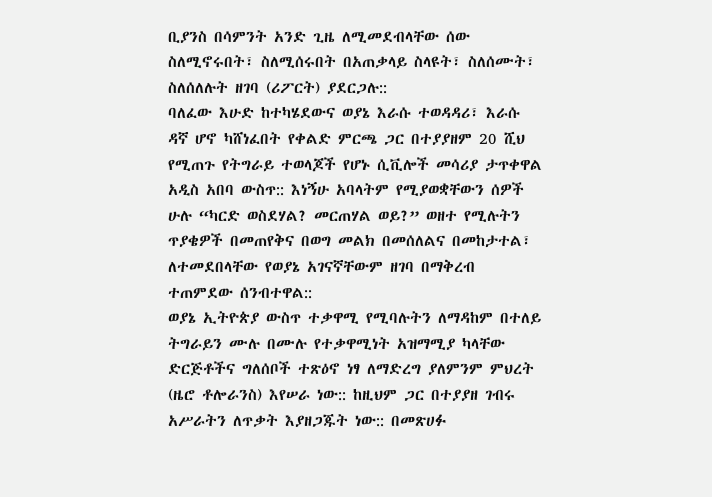ቢያንስ በሳምንት አንድ ጊዜ ለሚመደብላቸው ሰው ስለሚኖሩበት፣ ስለሚሰሩበት በአጠቃላይ ስላዩት፣ ስለሰሙት፣ ስለሰለሉት ዘገባ (ሪፖርት) ያደርጋሉ::
ባለፈው እሁድ ከተካሄደውና ወያኔ እራሱ ተወዳዳሪ፣ እራሱ ዳኛ ሆኖ ካሸነፈበት የቀልድ ምርጫ ጋር በተያያዘም 20 ሺህ የሚጠጉ የትግራይ ተወላጆች የሆኑ ሲቪሎች መሳሪያ ታጥቀዋል አዲስ አበባ ውስጥ:: እነኝሁ አባላትም የሚያወቋቸውን ሰዎች ሁሉ “ካርድ ወስደሃል? መርጠሃል ወይ?” ወዘተ የሚሉትን ጥያቄዎች በመጠየቅና በወግ መልክ በመሰለልና በመከታተል፣ ለተመደበላቸው የወያኔ አገናኛቸውም ዘገባ በማቅረብ ተጠምደው ሰንብተዋል::
ወያኔ ኢትዮጵያ ውስጥ ተቃዋሚ የሚባሉትን ለማዳከም በተለይ ትግራይን ሙሉ በሙሉ የተቃዋሚነት አዝማሚያ ካላቸው ድርጅቶችና ግለሰቦች ተጽዕኖ ነፃ ለማድረግ ያለምንም ምህረት (ዜሮ ቶሎራንስ) እየሠራ ነው:: ከዚህም ጋር በተያያዘ ገብሩ አሥራትን ለጥቃት እያዘጋጁት ነው:: በመጽሀፉ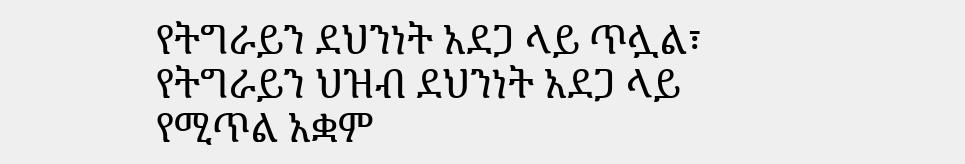የትግራይን ደህንነት አደጋ ላይ ጥሏል፣ የትግራይን ህዝብ ደህንነት አደጋ ላይ የሚጥል አቋም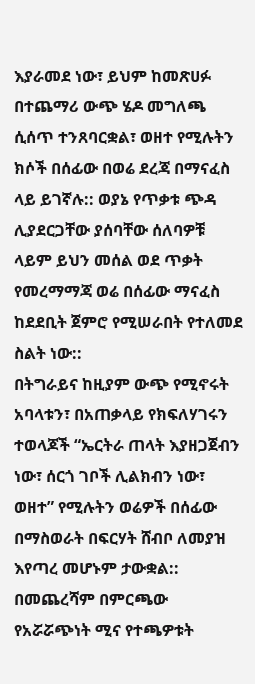እያራመደ ነው፣ ይህም ከመጽሀፉ በተጨማሪ ውጭ ሄዶ መግለጫ ሲሰጥ ተንጸባርቋል፣ ወዘተ የሚሉትን ክሶች በሰፊው በወሬ ደረጃ በማናፈስ ላይ ይገኛሉ:: ወያኔ የጥቃቱ ጭዳ ሊያደርጋቸው ያሰባቸው ሰለባዎቹ ላይም ይህን መሰል ወደ ጥቃት የመረማማጃ ወሬ በሰፊው ማናፈስ ከደደቢት ጀምሮ የሚሠራበት የተለመደ ስልት ነው::
በትግራይና ከዚያም ውጭ የሚኖሩት አባላቱን፣ በአጠቃላይ የክፍለሃገሩን ተወላጆች “ኤርትራ ጠላት እያዘጋጀብን ነው፣ ሰርጎ ገቦች ሊልክብን ነው፣ ወዘተ” የሚሉትን ወሬዎች በሰፊው በማስወራት በፍርሃት ሸብቦ ለመያዝ እየጣረ መሆኑም ታውቋል::
በመጨረሻም በምርጫው የአሯሯጭነት ሚና የተጫዎቱት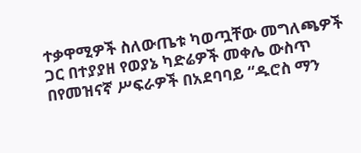ተቃዋሚዎች ስለውጤቱ ካወጧቸው መግለጫዎች ጋር በተያያዘ የወያኔ ካድሬዎች መቀሌ ውስጥ በየመዝናኛ ሥፍራዎች በአደባባይ “ዱሮስ ማን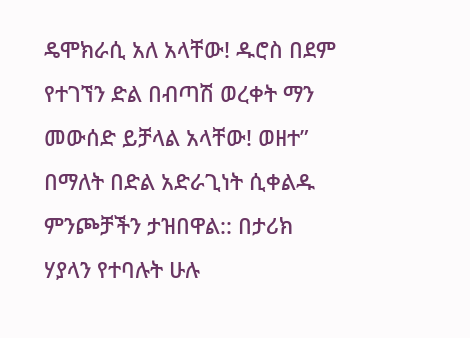ዴሞክራሲ አለ አላቸው! ዱሮስ በደም የተገኘን ድል በብጣሽ ወረቀት ማን መውሰድ ይቻላል አላቸው! ወዘተ” በማለት በድል አድራጊነት ሲቀልዱ ምንጮቻችን ታዝበዋል:: በታሪክ ሃያላን የተባሉት ሁሉ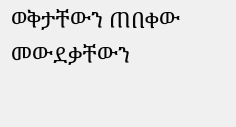ወቅታቸውን ጠበቀው መውደቃቸውን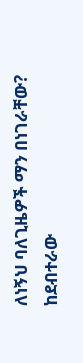ለነኝህ ባለጊዜዎች ማን በነገራቸው?
ከደብተራው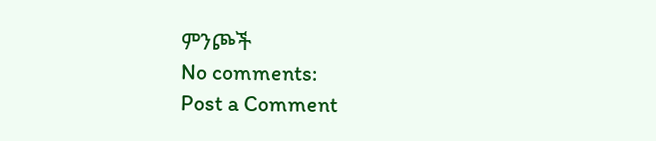ምንጮች
No comments:
Post a Comment